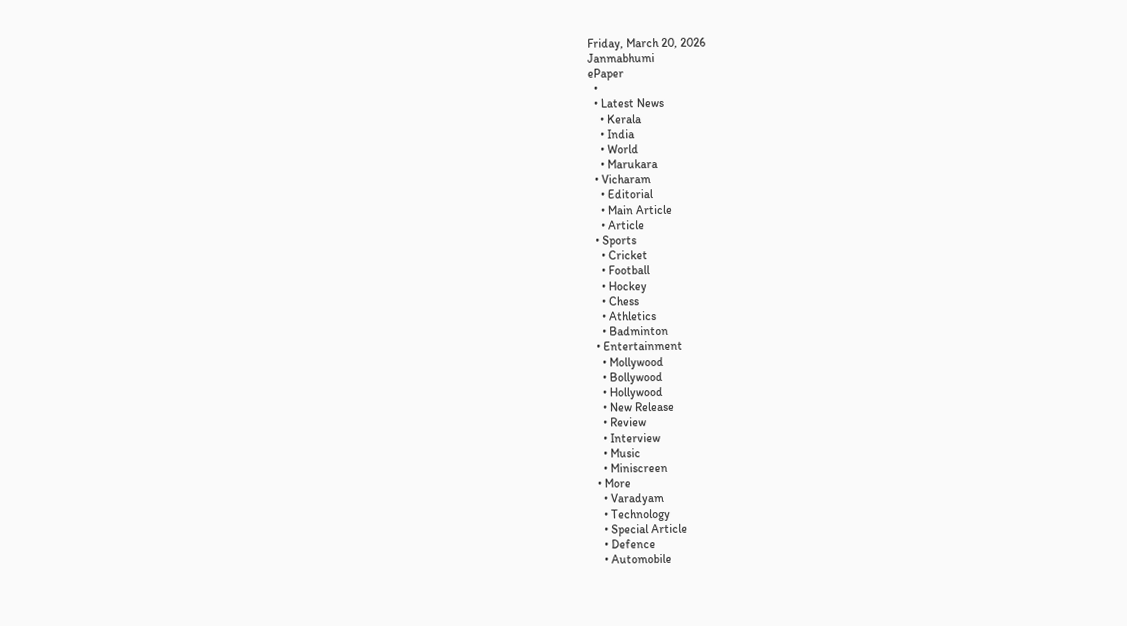Friday, March 20, 2026
Janmabhumi
ePaper
  •
  • Latest News
    • Kerala
    • India
    • World
    • Marukara
  • Vicharam
    • Editorial
    • Main Article
    • Article
  • Sports
    • Cricket
    • Football
    • Hockey
    • Chess
    • Athletics
    • Badminton
  • Entertainment
    • Mollywood
    • Bollywood
    • Hollywood
    • New Release
    • Review
    • Interview
    • Music
    • Miniscreen
  • More
    • Varadyam
    • Technology
    • Special Article
    • Defence
    • Automobile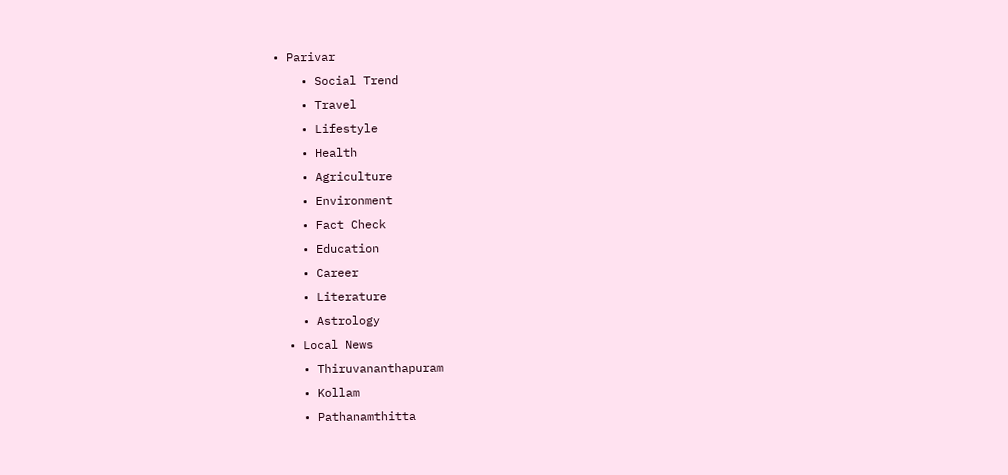• Parivar
    • Social Trend
    • Travel
    • Lifestyle
    • Health
    • Agriculture
    • Environment
    • Fact Check
    • Education
    • Career
    • Literature
    • Astrology
  • Local News
    • Thiruvananthapuram
    • Kollam
    • Pathanamthitta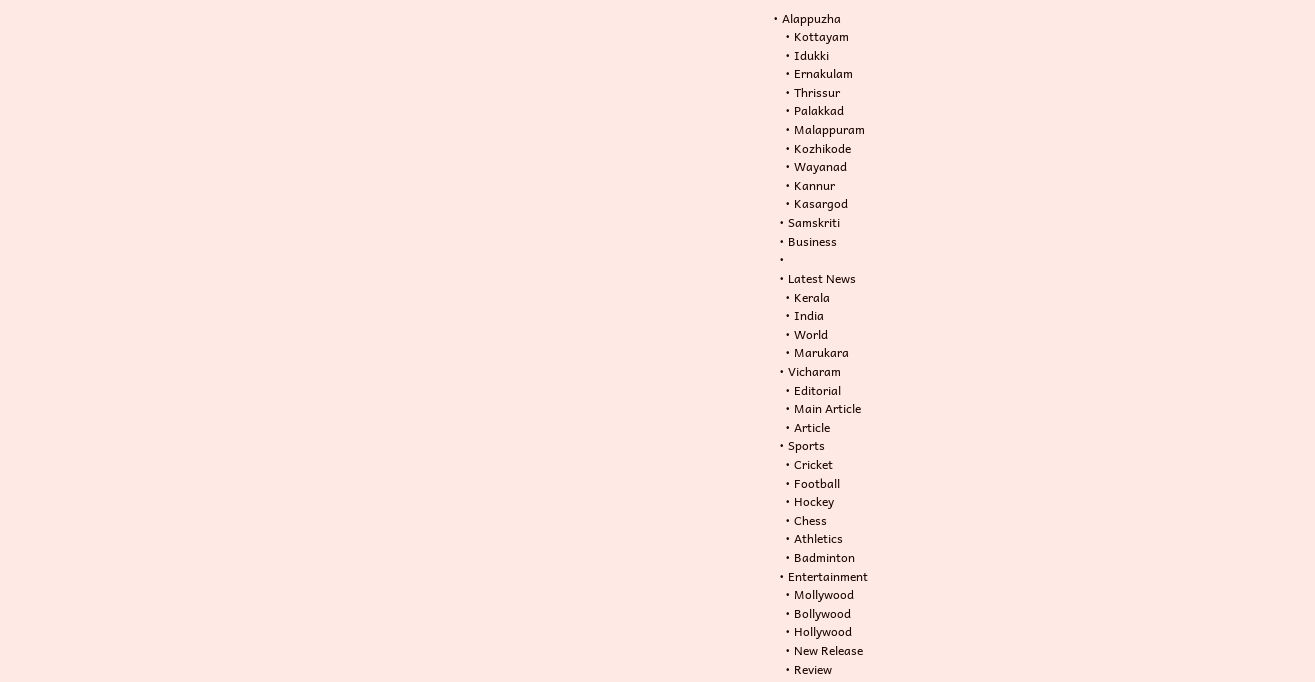• Alappuzha
    • Kottayam
    • Idukki
    • Ernakulam
    • Thrissur
    • Palakkad
    • Malappuram
    • Kozhikode
    • Wayanad
    • Kannur
    • Kasargod
  • Samskriti
  • Business
  •
  • Latest News
    • Kerala
    • India
    • World
    • Marukara
  • Vicharam
    • Editorial
    • Main Article
    • Article
  • Sports
    • Cricket
    • Football
    • Hockey
    • Chess
    • Athletics
    • Badminton
  • Entertainment
    • Mollywood
    • Bollywood
    • Hollywood
    • New Release
    • Review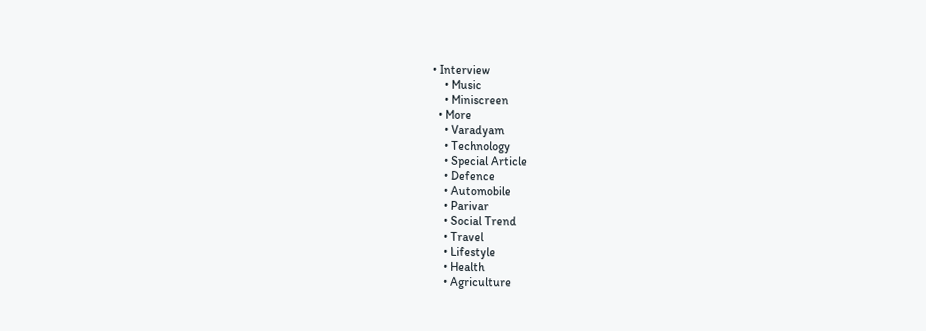• Interview
    • Music
    • Miniscreen
  • More
    • Varadyam
    • Technology
    • Special Article
    • Defence
    • Automobile
    • Parivar
    • Social Trend
    • Travel
    • Lifestyle
    • Health
    • Agriculture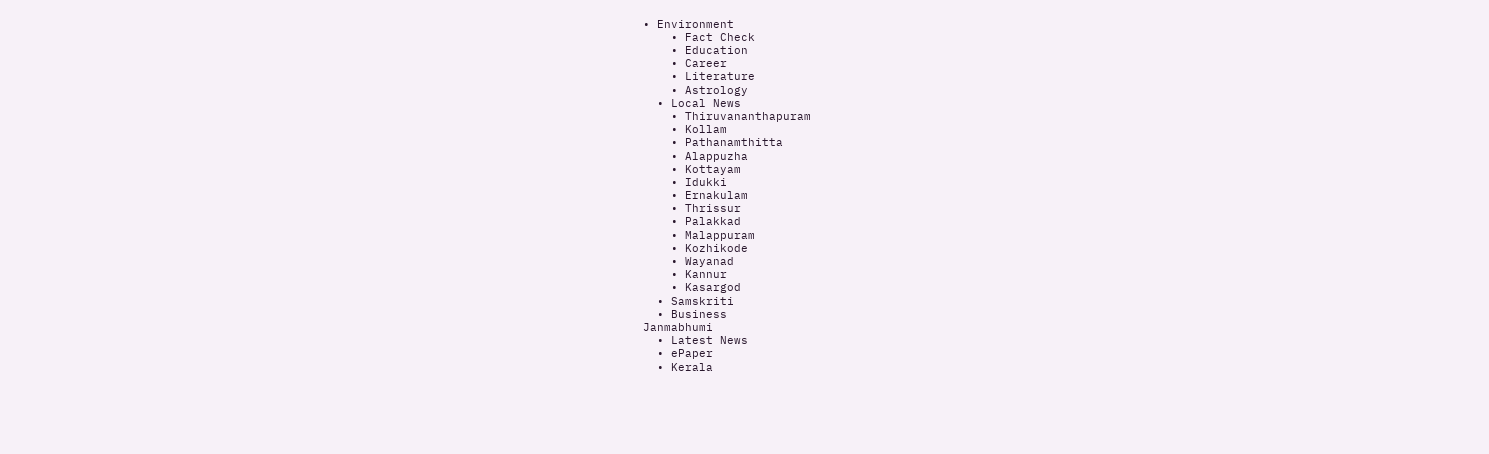• Environment
    • Fact Check
    • Education
    • Career
    • Literature
    • Astrology
  • Local News
    • Thiruvananthapuram
    • Kollam
    • Pathanamthitta
    • Alappuzha
    • Kottayam
    • Idukki
    • Ernakulam
    • Thrissur
    • Palakkad
    • Malappuram
    • Kozhikode
    • Wayanad
    • Kannur
    • Kasargod
  • Samskriti
  • Business
Janmabhumi
  • Latest News
  • ePaper
  • Kerala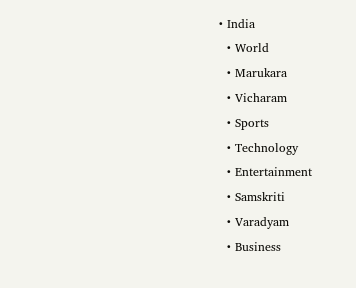• India
  • World
  • Marukara
  • Vicharam
  • Sports
  • Technology
  • Entertainment
  • Samskriti
  • Varadyam
  • Business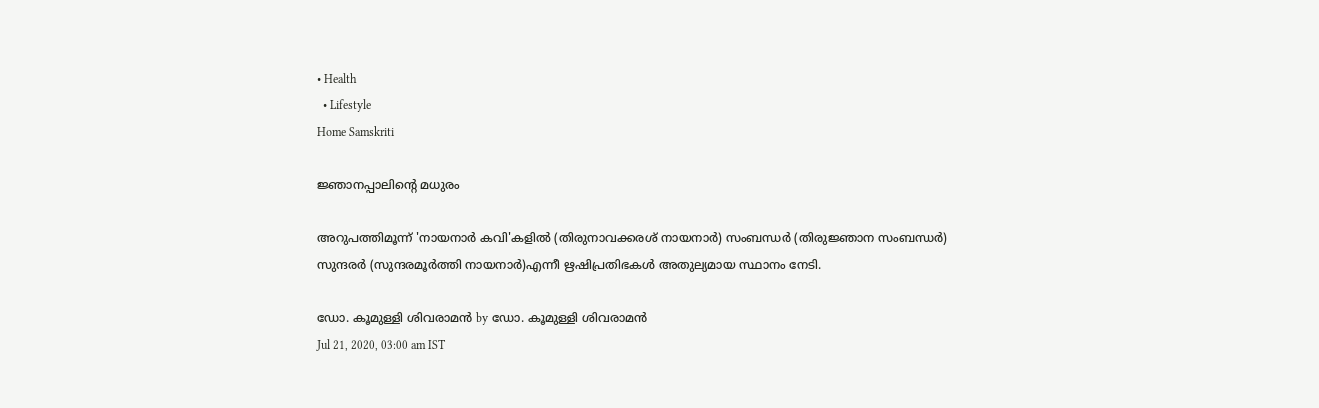• Health
  • Lifestyle
Home Samskriti

ജ്ഞാനപ്പാലിന്റെ മധുരം

അറുപത്തിമൂന്ന് 'നായനാര്‍ കവി'കളില്‍ (തിരുനാവക്കരശ് നായനാര്‍) സംബന്ധര്‍ (തിരുജ്ഞാന സംബന്ധര്‍) സുന്ദരര്‍ (സുന്ദരമൂര്‍ത്തി നായനാര്‍)എന്നീ ഋഷിപ്രതിഭകള്‍ അതുല്യമായ സ്ഥാനം നേടി.

ഡോ. കൂമുള്ളി ശിവരാമന്‍ by ഡോ. കൂമുള്ളി ശിവരാമന്‍
Jul 21, 2020, 03:00 am IST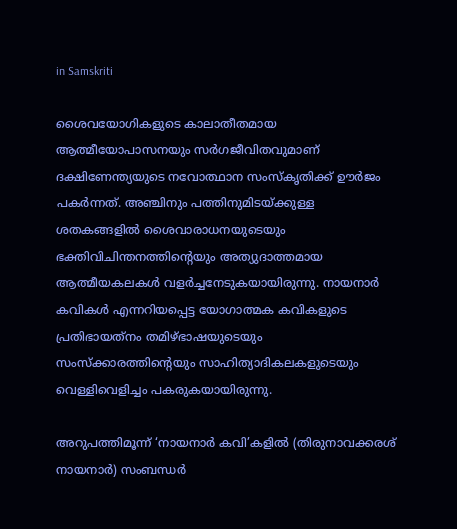in Samskriti

ശൈവയോഗികളുടെ കാലാതീതമായ ആത്മീയോപാസനയും സര്‍ഗജീവിതവുമാണ് ദക്ഷിണേന്ത്യയുടെ നവോത്ഥാന സംസ്‌കൃതിക്ക് ഊര്‍ജം പകര്‍ന്നത്. അഞ്ചിനും പത്തിനുമിടയ്‌ക്കുള്ള ശതകങ്ങളില്‍ ശൈവാരാധനയുടെയും ഭക്തിവിചിന്തനത്തിന്റെയും അത്യുദാത്തമായ ആത്മീയകലകള്‍ വളര്‍ച്ചനേടുകയായിരുന്നു. നായനാര്‍ കവികള്‍ എന്നറിയപ്പെട്ട യോഗാത്മക കവികളുടെ പ്രതിഭായത്‌നം തമിഴ്ഭാഷയുടെയും സംസ്‌ക്കാരത്തിന്റെയും സാഹിത്യാദികലകളുടെയും വെള്ളിവെളിച്ചം പകരുകയായിരുന്നു.

അറുപത്തിമൂന്ന് ‘നായനാര്‍ കവി’കളില്‍ (തിരുനാവക്കരശ് നായനാര്‍) സംബന്ധര്‍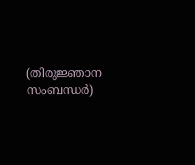(തിരുജ്ഞാന സംബന്ധര്‍)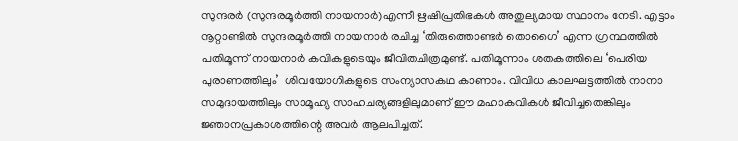സുന്ദരര്‍ (സുന്ദരമൂര്‍ത്തി നായനാര്‍)എന്നീ ഋഷിപ്രതിഭകള്‍ അതുല്യമായ സ്ഥാനം നേടി. എട്ടാം നൂറ്റാണ്ടില്‍ സുന്ദരമൂര്‍ത്തി നായനാര്‍ രചിച്ച ‘തിരുത്തൊണ്ടര്‍ തൊഗൈ’ എന്ന ഗ്രന്ഥത്തില്‍ പതിമൂന്ന് നായനാര്‍ കവികളുടെയും ജീവിതചിത്രമുണ്ട്. പതിമൂന്നാം ശതകത്തിലെ ‘പെരിയ പുരാണത്തിലും’  ശിവയോഗികളുടെ സംന്യാസകഥ കാണാം. വിവിധ കാലഘട്ടത്തില്‍ നാനാ സമുദായത്തിലും സാമൂഹ്യ സാഹചര്യങ്ങളിലുമാണ് ഈ മഹാകവികള്‍ ജീവിച്ചതെങ്കിലും ജ്ഞാനപ്രകാശത്തിന്റെ അവര്‍ ആലപിച്ചത്.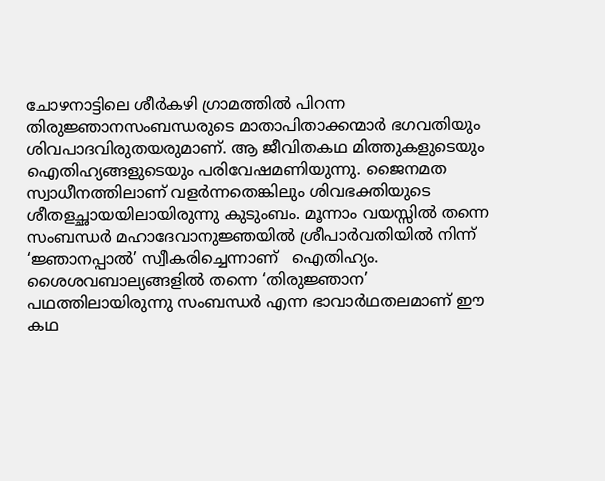ചോഴനാട്ടിലെ ശീര്‍കഴി ഗ്രാമത്തില്‍ പിറന്ന തിരുജ്ഞാനസംബന്ധരുടെ മാതാപിതാക്കന്മാര്‍ ഭഗവതിയും ശിവപാദവിരുതയരുമാണ്. ആ ജീവിതകഥ മിത്തുകളുടെയും ഐതിഹ്യങ്ങളുടെയും പരിവേഷമണിയുന്നു. ജൈനമത സ്വാധീനത്തിലാണ് വളര്‍ന്നതെങ്കിലും ശിവഭക്തിയുടെ ശീതളച്ഛായയിലായിരുന്നു കുടുംബം. മൂന്നാം വയസ്സില്‍ തന്നെ സംബന്ധര്‍ മഹാദേവാനുജ്ഞയില്‍ ശ്രീപാര്‍വതിയില്‍ നിന്ന് ‘ജ്ഞാനപ്പാല്‍’ സ്വീകരിച്ചെന്നാണ്   ഐതിഹ്യം. ശൈശവബാല്യങ്ങളില്‍ തന്നെ ‘തിരുജ്ഞാന’ പഥത്തിലായിരുന്നു സംബന്ധര്‍ എന്ന ഭാവാര്‍ഥതലമാണ് ഈ കഥ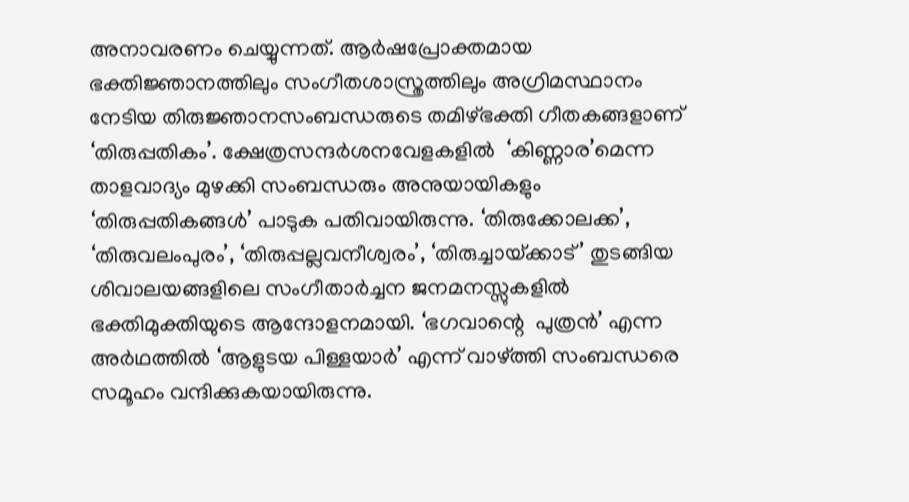അനാവരണം ചെയ്യുന്നത്. ആര്‍ഷപ്രോക്തമായ ഭക്തിജ്ഞാനത്തിലും സംഗീതശാസ്ത്രത്തിലും അഗ്രിമസ്ഥാനം നേടിയ തിരുജ്ഞാനസംബന്ധരുടെ തമിഴ്ഭക്തി ഗീതകങ്ങളാണ് ‘തിരുപ്പതികം’. ക്ഷേത്രസന്ദര്‍ശനവേളകളില്‍  ‘കിണ്ണാര’മെന്ന താളവാദ്യം മുഴക്കി സംബന്ധരും അനുയായികളും ‘തിരുപ്പതികങ്ങള്‍’ പാടുക പതിവായിരുന്നു. ‘തിരുക്കോലക്ക’, ‘തിരുവലംപുരം’, ‘തിരുപ്പല്ലവനീശ്വരം’, ‘തിരുച്ചായ്‌ക്കാട്’ തുടങ്ങിയ ശിവാലയങ്ങളിലെ സംഗീതാര്‍ച്ചന ജനമനസ്സുകളില്‍ ഭക്തിമുക്തിയുടെ ആന്ദോളനമായി. ‘ഭഗവാന്റെ  പുത്രന്‍’ എന്ന അര്‍ഥത്തില്‍ ‘ആളുടയ പിള്ളയാര്‍’ എന്ന് വാഴ്‌ത്തി സംബന്ധരെ സമൂഹം വന്ദിക്കുകയായിരുന്നു.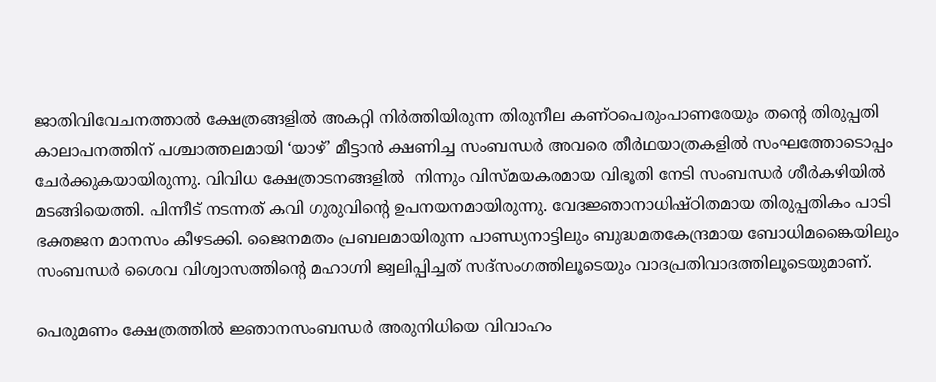ജാതിവിവേചനത്താല്‍ ക്ഷേത്രങ്ങളില്‍ അകറ്റി നിര്‍ത്തിയിരുന്ന തിരുനീല കണ്ഠപെരുംപാണരേയും തന്റെ തിരുപ്പതി കാലാപനത്തിന് പശ്ചാത്തലമായി ‘യാഴ്’ മീട്ടാന്‍ ക്ഷണിച്ച സംബന്ധര്‍ അവരെ തീര്‍ഥയാത്രകളില്‍ സംഘത്തോടൊപ്പം ചേര്‍ക്കുകയായിരുന്നു. വിവിധ ക്ഷേത്രാടനങ്ങളില്‍  നിന്നും വിസ്മയകരമായ വിഭൂതി നേടി സംബന്ധര്‍ ശീര്‍കഴിയില്‍ മടങ്ങിയെത്തി. പിന്നീട് നടന്നത് കവി ഗുരുവിന്റെ ഉപനയനമായിരുന്നു. വേദജ്ഞാനാധിഷ്ഠിതമായ തിരുപ്പതികം പാടി ഭക്തജന മാനസം കീഴടക്കി. ജൈനമതം പ്രബലമായിരുന്ന പാണ്ഡ്യനാട്ടിലും ബുദ്ധമതകേന്ദ്രമായ ബോധിമങ്കൈയിലും സംബന്ധര്‍ ശൈവ വിശ്വാസത്തിന്റെ മഹാഗ്നി ജ്വലിപ്പിച്ചത് സദ്‌സംഗത്തിലൂടെയും വാദപ്രതിവാദത്തിലൂടെയുമാണ്.

പെരുമണം ക്ഷേത്രത്തില്‍ ജ്ഞാനസംബന്ധര്‍ അരുനിധിയെ വിവാഹം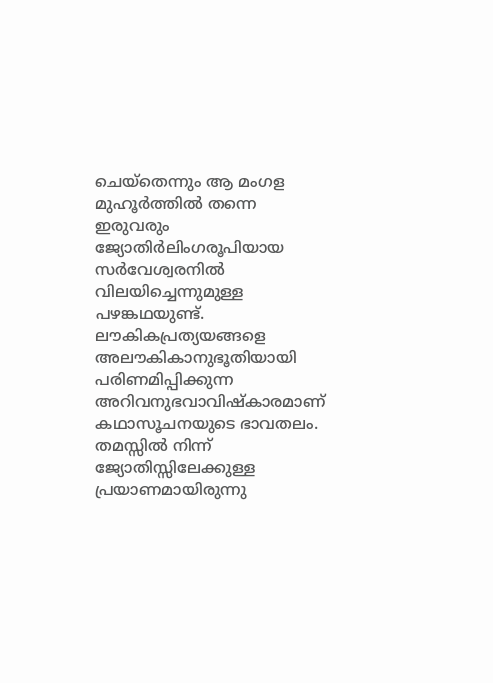ചെയ്‌തെന്നും ആ മംഗള മുഹൂര്‍ത്തില്‍ തന്നെ ഇരുവരും ജ്യോതിര്‍ലിംഗരൂപിയായ സര്‍വേശ്വരനില്‍ വിലയിച്ചെന്നുമുള്ള പഴങ്കഥയുണ്ട്. ലൗകികപ്രത്യയങ്ങളെ അലൗകികാനുഭൂതിയായി പരിണമിപ്പിക്കുന്ന അറിവനുഭവാവിഷ്‌കാരമാണ് കഥാസൂചനയുടെ ഭാവതലം. തമസ്സില്‍ നിന്ന് ജ്യോതിസ്സിലേക്കുള്ള പ്രയാണമായിരുന്നു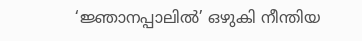‘ജ്ഞാനപ്പാലില്‍’ ഒഴുകി നീന്തിയ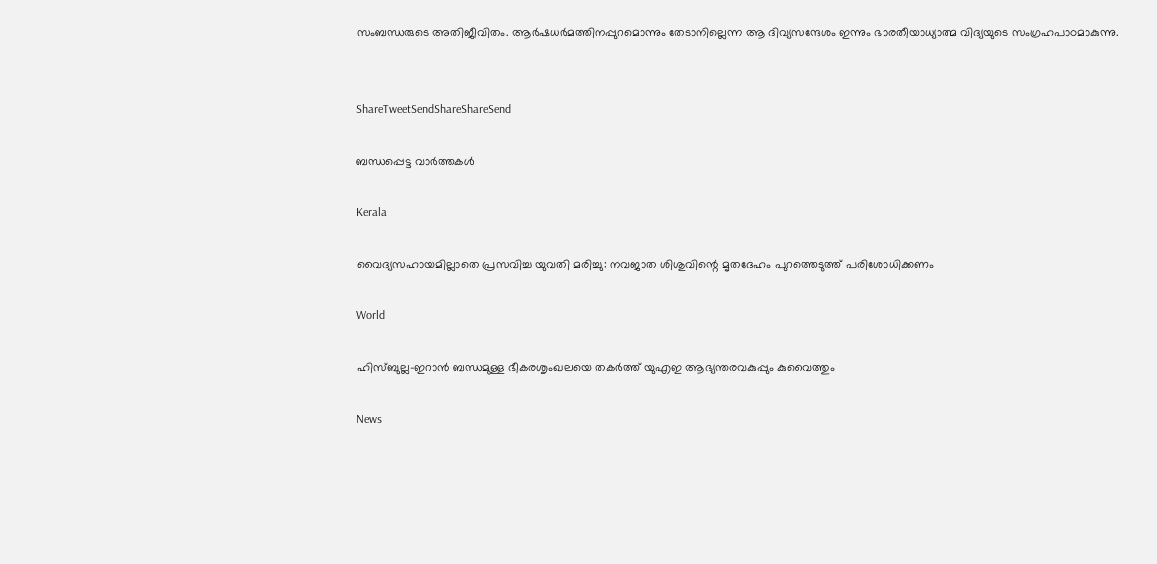സംബന്ധരുടെ അതിജീവിതം. ആര്‍ഷധര്‍മത്തിനപ്പുറമൊന്നും തേടാനില്ലെന്ന ആ ദിവ്യസന്ദേശം ഇന്നും ഭാരതീയാധ്യാത്മ വിദ്യയുടെ സംഗ്രഹപാഠമാകുന്നു.


ShareTweetSendShareShareSend

ബന്ധപ്പെട്ട വാര്‍ത്തകള്‍

Kerala

വൈദ്യസഹായമില്ലാതെ പ്രസവിച്ച യുവതി മരിച്ചു: നവജാത ശിശുവിന്റെ മൃതദേഹം പുറത്തെടുത്ത് പരിശോധിക്കണം

World

ഹിസ്ബുല്ല-ഇറാൻ ബന്ധമുള്ള ഭീകരശൃംഖലയെ തകർത്ത് യുഎഇ ആഭ്യന്തരവകുപ്പും കുവൈത്തും

News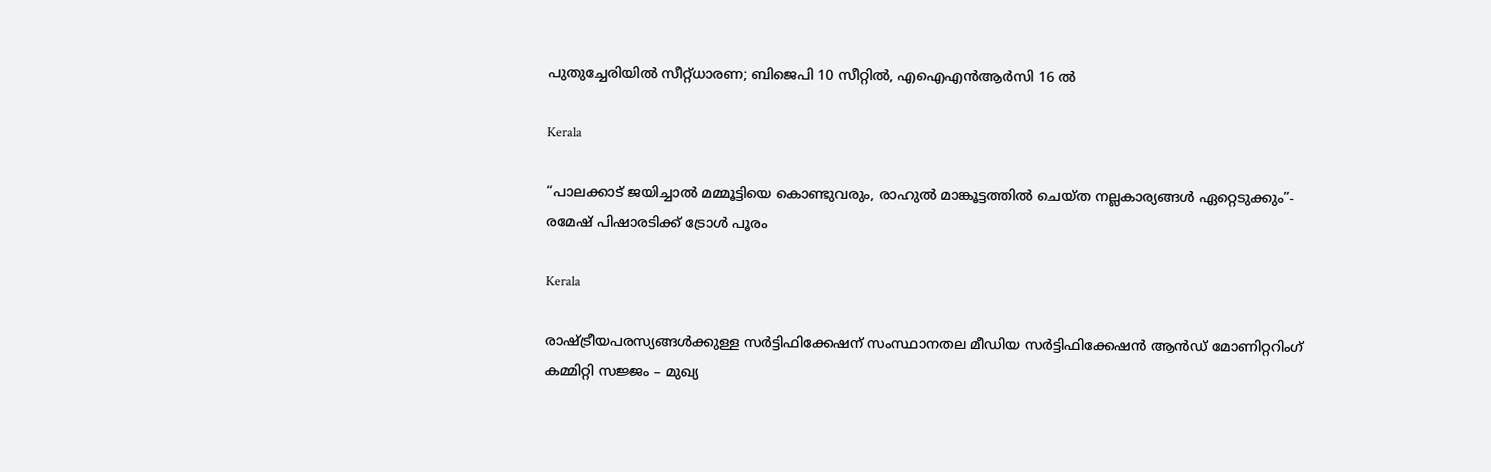പുതുച്ചേരിയിൽ സീറ്റ്ധാരണ; ബിജെപി 10 സീറ്റിൽ, എഐഎൻആർസി 16 ൽ

Kerala

“പാലക്കാട് ജയിച്ചാൽ മമ്മൂട്ടിയെ കൊണ്ടുവരും, രാഹുല്‍ മാങ്കൂട്ടത്തില്‍ ചെയ്ത നല്ലകാര്യങ്ങള്‍ ഏറ്റെടുക്കും”- രമേഷ് പിഷാരടിക്ക് ട്രോള്‍ പൂരം

Kerala

രാഷ്‌ട്രീയപരസ്യങ്ങള്‍ക്കുള്ള സര്‍ട്ടിഫിക്കേഷന് സംസ്ഥാനതല മീഡിയ സര്‍ട്ടിഫിക്കേഷന്‍ ആന്‍ഡ് മോണിറ്ററിംഗ് കമ്മിറ്റി സജ്ജം – മുഖ്യ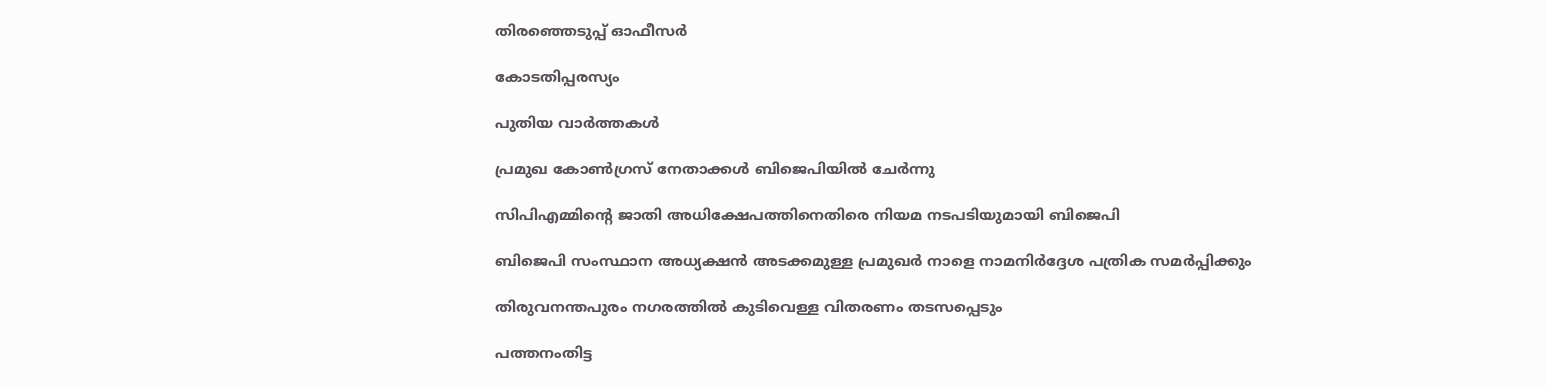തിരഞ്ഞെടുപ്പ് ഓഫീസര്‍

കോടതിപ്പരസ്യം

പുതിയ വാര്‍ത്തകള്‍

പ്രമുഖ കോണ്‍ഗ്രസ് നേതാക്കള്‍ ബിജെപിയില്‍ ചേര്‍ന്നു

സിപിഎമ്മിന്റെ ജാതി അധിക്ഷേപത്തിനെതിരെ നിയമ നടപടിയുമായി ബിജെപി

ബിജെപി സംസ്ഥാന അധ്യക്ഷന്‍ അടക്കമുള്ള പ്രമുഖര്‍ നാളെ നാമനിര്‍ദ്ദേശ പത്രിക സമര്‍പ്പിക്കും

തിരുവനന്തപുരം നഗരത്തില്‍ കുടിവെള്ള വിതരണം തടസപ്പെടും

പത്തനംതിട്ട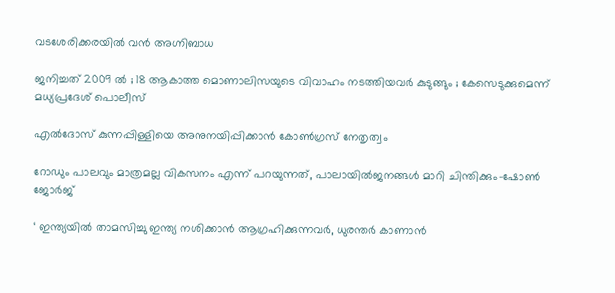വടശേരിക്കരയില്‍ വന്‍ അഗ്നിബാധ

ജനിച്ചത് 2009 ൽ ; 18 ആകാത്ത മൊണാലിസയുടെ വിവാഹം നടത്തിയവർ കുടുങ്ങും ; കേസെടുക്കുമെന്ന് മധ്യപ്രദേശ് പൊലീസ്

എല്‍ദോസ് കുന്നപ്പിള്ളിയെ അനുനയിപ്പിക്കാന്‍ കോണ്‍ഗ്രസ് നേതൃത്വം

റോഡും പാലവും മാത്രമല്ല വികസനം എന്ന് പറയുന്നത്, പാലായില്‍ജനങ്ങള്‍ മാറി ചിന്തിക്കും-ഷോണ്‍ ജോര്‍ജ്

‘ ഇന്ത്യയിൽ താമസിച്ചു ഇന്ത്യ നശിക്കാൻ ആഗ്രഹിക്കുന്നവർ, ധുരന്തർ കാണാൻ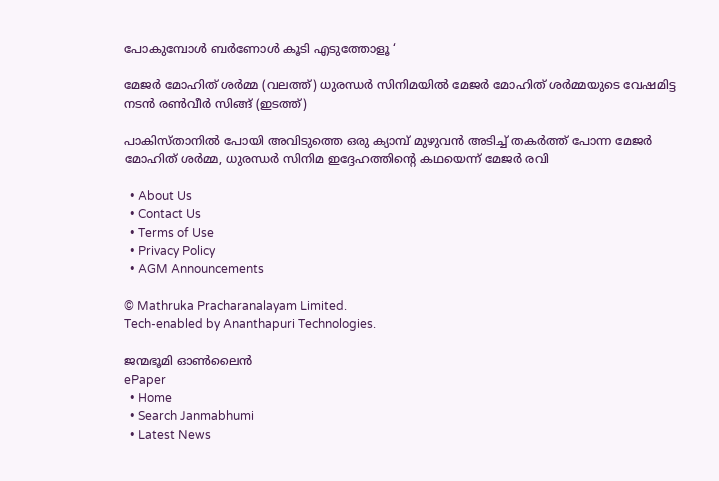പോകുമ്പോൾ ബർണോൾ കൂടി എടുത്തോളൂ ‘

മേജര്‍ മോഹിത് ശര്‍മ്മ (വലത്ത്) ധുരന്ധര്‍ സിനിമയില്‍ മേജര്‍ മോഹിത് ശര്‍മ്മയുടെ വേഷമിട്ട നടന്‍ രണ്‍വീര്‍ സിങ്ങ് (ഇടത്ത്)

പാകിസ്താനില്‍ പോയി അവിടുത്തെ ഒരു ക്യാമ്പ് മുഴുവന്‍ അടിച്ച് തകര്‍ത്ത് പോന്ന മേജര്‍ മോഹിത് ശര്‍മ്മ, ധുരന്ധര്‍ സിനിമ ഇദ്ദേഹത്തിന്റെ കഥയെന്ന് മേജര്‍ രവി

  • About Us
  • Contact Us
  • Terms of Use
  • Privacy Policy
  • AGM Announcements

© Mathruka Pracharanalayam Limited.
Tech-enabled by Ananthapuri Technologies.

ജന്മഭൂമി ഓണ്‍ലൈന്‍
ePaper
  • Home
  • Search Janmabhumi
  • Latest News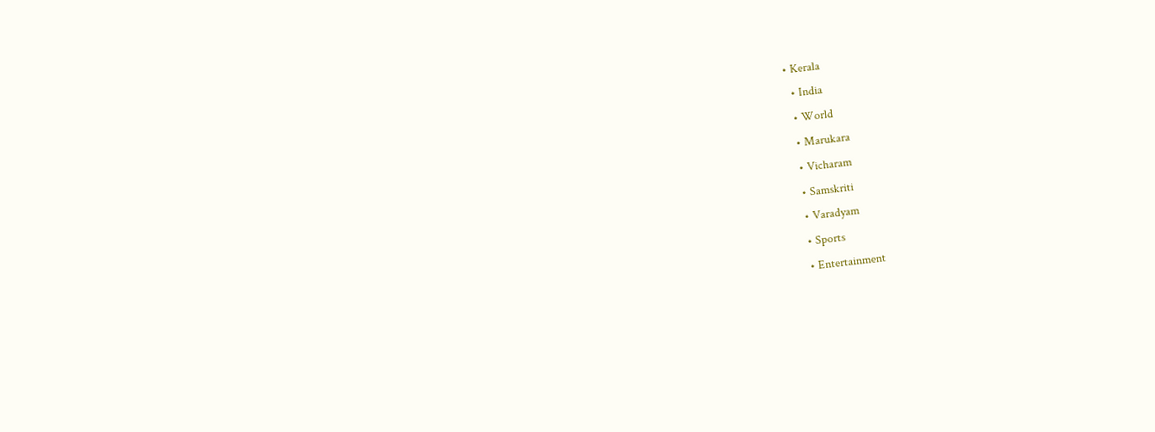• Kerala
  • India
  • World
  • Marukara
  • Vicharam
  • Samskriti
  • Varadyam
  • Sports
  • Entertainment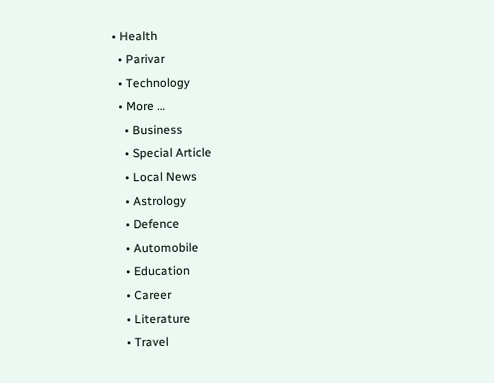• Health
  • Parivar
  • Technology
  • More …
    • Business
    • Special Article
    • Local News
    • Astrology
    • Defence
    • Automobile
    • Education
    • Career
    • Literature
    • Travel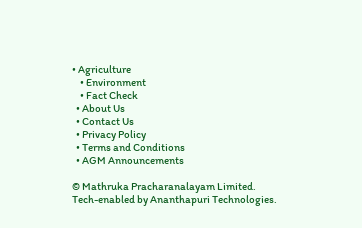• Agriculture
    • Environment
    • Fact Check
  • About Us
  • Contact Us
  • Privacy Policy
  • Terms and Conditions
  • AGM Announcements

© Mathruka Pracharanalayam Limited.
Tech-enabled by Ananthapuri Technologies.